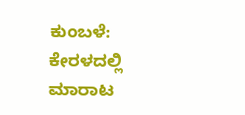ಕುಂಬಳೆ: ಕೇರಳದಲ್ಲಿ ಮಾರಾಟ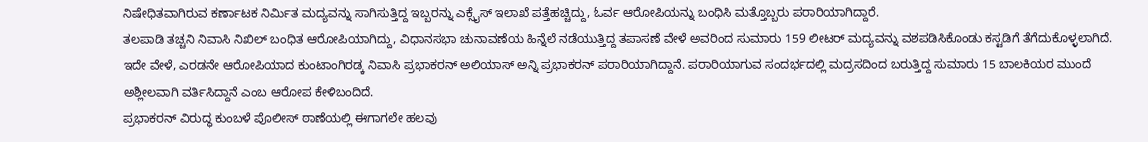ನಿಷೇಧಿತವಾಗಿರುವ ಕರ್ಣಾಟಕ ನಿರ್ಮಿತ ಮದ್ಯವನ್ನು ಸಾಗಿಸುತ್ತಿದ್ದ ಇಬ್ಬರನ್ನು ಎಕ್ಸೈಸ್ ಇಲಾಖೆ ಪತ್ತೆಹಚ್ಚಿದ್ದು, ಓರ್ವ ಆರೋಪಿಯನ್ನು ಬಂಧಿಸಿ ಮತ್ತೊಬ್ಬರು ಪರಾರಿಯಾಗಿದ್ದಾರೆ.
ತಲಪಾಡಿ ತಚ್ಚನಿ ನಿವಾಸಿ ನಿಖಿಲ್ ಬಂಧಿತ ಆರೋಪಿಯಾಗಿದ್ದು, ವಿಧಾನಸಭಾ ಚುನಾವಣೆಯ ಹಿನ್ನೆಲೆ ನಡೆಯುತ್ತಿದ್ದ ತಪಾಸಣೆ ವೇಳೆ ಅವರಿಂದ ಸುಮಾರು 159 ಲೀಟರ್ ಮದ್ಯವನ್ನು ವಶಪಡಿಸಿಕೊಂಡು ಕಸ್ಟಡಿಗೆ ತೆಗೆದುಕೊಳ್ಳಲಾಗಿದೆ.
ಇದೇ ವೇಳೆ, ಎರಡನೇ ಆರೋಪಿಯಾದ ಕುಂಟಾಂಗಿರಡ್ಕ ನಿವಾಸಿ ಪ್ರಭಾಕರನ್ ಅಲಿಯಾಸ್ ಅನ್ನಿ ಪ್ರಭಾಕರನ್ ಪರಾರಿಯಾಗಿದ್ದಾನೆ. ಪರಾರಿಯಾಗುವ ಸಂದರ್ಭದಲ್ಲಿ ಮದ್ರಸದಿಂದ ಬರುತ್ತಿದ್ದ ಸುಮಾರು 15 ಬಾಲಕಿಯರ ಮುಂದೆ ಅಶ್ಲೀಲವಾಗಿ ವರ್ತಿಸಿದ್ದಾನೆ ಎಂಬ ಆರೋಪ ಕೇಳಿಬಂದಿದೆ.
ಪ್ರಭಾಕರನ್ ವಿರುದ್ಧ ಕುಂಬಳೆ ಪೊಲೀಸ್ ಠಾಣೆಯಲ್ಲಿ ಈಗಾಗಲೇ ಹಲವು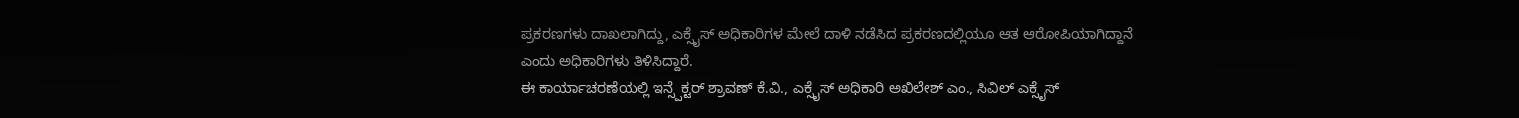ಪ್ರಕರಣಗಳು ದಾಖಲಾಗಿದ್ದು, ಎಕ್ಸೈಸ್ ಅಧಿಕಾರಿಗಳ ಮೇಲೆ ದಾಳಿ ನಡೆಸಿದ ಪ್ರಕರಣದಲ್ಲಿಯೂ ಆತ ಆರೋಪಿಯಾಗಿದ್ದಾನೆ ಎಂದು ಅಧಿಕಾರಿಗಳು ತಿಳಿಸಿದ್ದಾರೆ.
ಈ ಕಾರ್ಯಾಚರಣೆಯಲ್ಲಿ ಇನ್ಸ್ಪೆಕ್ಟರ್ ಶ್ರಾವಣ್ ಕೆ.ವಿ., ಎಕ್ಸೈಸ್ ಅಧಿಕಾರಿ ಅಖಿಲೇಶ್ ಎಂ., ಸಿವಿಲ್ ಎಕ್ಸೈಸ್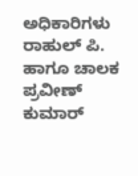ಅಧಿಕಾರಿಗಳು ರಾಹುಲ್ ಪಿ. ಹಾಗೂ ಚಾಲಕ ಪ್ರವೀಣ್ ಕುಮಾರ್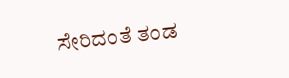ಸೇರಿದಂತೆ ತಂಡ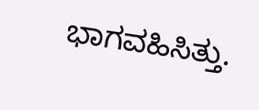ಭಾಗವಹಿಸಿತ್ತು.